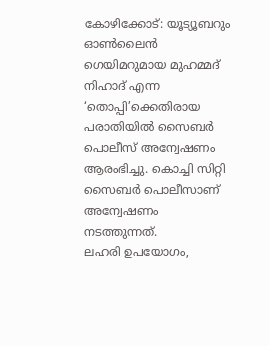കോഴിക്കോട്: യൂട്യൂബറും ഓൺലൈൻ ഗെയിമറുമായ മുഹമ്മദ് നിഹാദ് എന്ന ‘തൊപ്പി’ക്കെതിരായ പരാതിയിൽ സൈബർ പൊലീസ് അന്വേഷണം ആരംഭിച്ചു. കൊച്ചി സിറ്റി സൈബർ പൊലീസാണ് അന്വേഷണം നടത്തുന്നത്.
ലഹരി ഉപയോഗം,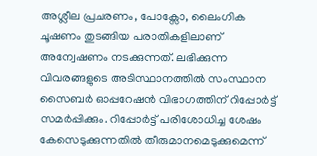അശ്ലീല പ്രചരണം, പോക്സോ, ലൈംഗിക ചൂഷണം തുടങ്ങിയ പരാതികളിലാണ് അന്വേഷണം നടക്കുന്നത്. ലഭിക്കുന്ന വിവരങ്ങളുടെ അടിസ്ഥാനത്തിൽ സംസ്ഥാന സൈബർ ഓപ്പറേഷൻ വിഭാഗത്തിന് റിപ്പോർട്ട് സമർപ്പിക്കും. റിപ്പോർട്ട് പരിശോധിച്ച ശേഷം കേസെടുക്കുന്നതിൽ തീരുമാനമെടുക്കുമെന്ന്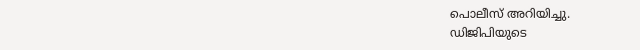പൊലീസ് അറിയിച്ചു.
ഡിജിപിയുടെ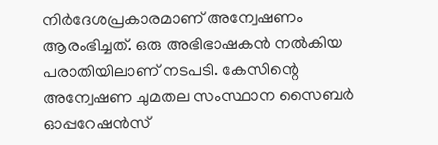നിർദേശപ്രകാരമാണ് അന്വേഷണം ആരംഭിച്ചത്. ഒരു അഭിഭാഷകൻ നൽകിയ പരാതിയിലാണ് നടപടി. കേസിന്റെ അന്വേഷണ ചുമതല സംസ്ഥാന സൈബർ ഓപ്പറേഷൻസ്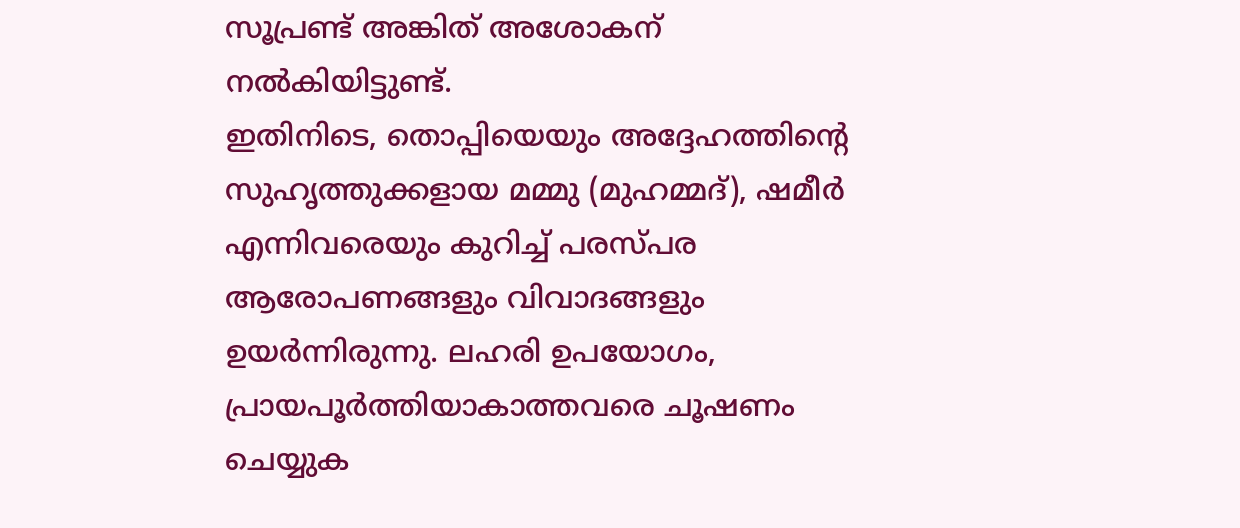സൂപ്രണ്ട് അങ്കിത് അശോകന് നൽകിയിട്ടുണ്ട്.
ഇതിനിടെ, തൊപ്പിയെയും അദ്ദേഹത്തിന്റെ സുഹൃത്തുക്കളായ മമ്മു (മുഹമ്മദ്), ഷമീർ എന്നിവരെയും കുറിച്ച് പരസ്പര ആരോപണങ്ങളും വിവാദങ്ങളും ഉയർന്നിരുന്നു. ലഹരി ഉപയോഗം, പ്രായപൂർത്തിയാകാത്തവരെ ചൂഷണം ചെയ്യുക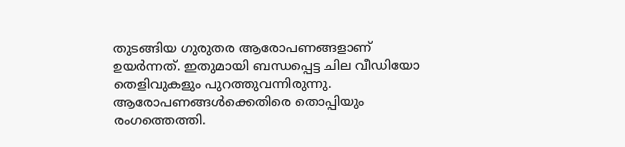തുടങ്ങിയ ഗുരുതര ആരോപണങ്ങളാണ് ഉയർന്നത്. ഇതുമായി ബന്ധപ്പെട്ട ചില വീഡിയോ തെളിവുകളും പുറത്തുവന്നിരുന്നു. ആരോപണങ്ങൾക്കെതിരെ തൊപ്പിയും രംഗത്തെത്തി.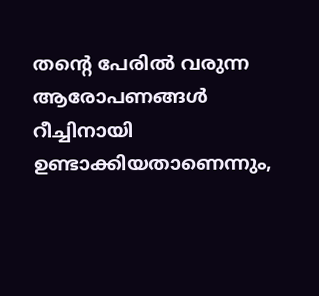തന്റെ പേരിൽ വരുന്ന ആരോപണങ്ങൾ റീച്ചിനായി ഉണ്ടാക്കിയതാണെന്നും,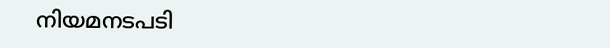നിയമനടപടി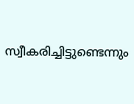സ്വീകരിച്ചിട്ടുണ്ടെന്നും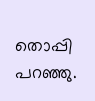തൊപ്പി പറഞ്ഞു.